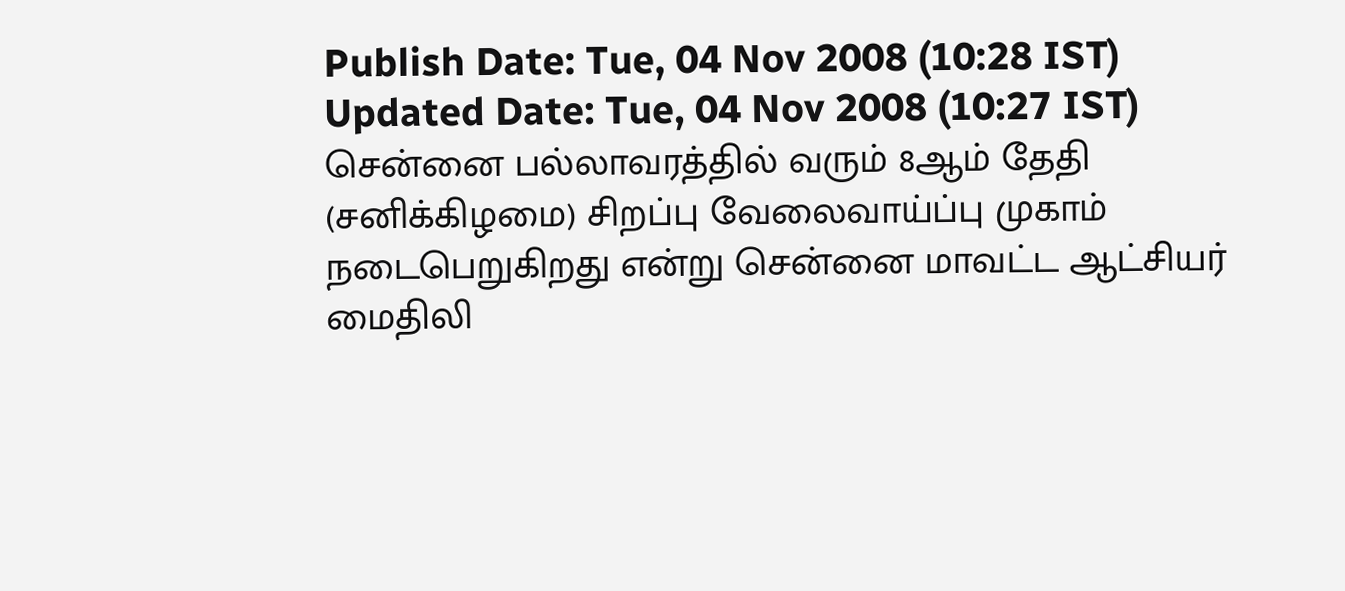Publish Date: Tue, 04 Nov 2008 (10:28 IST)
Updated Date: Tue, 04 Nov 2008 (10:27 IST)
சென்னை பல்லாவரத்தில் வரும் 8ஆம் தேதி (சனிக்கிழமை) சிறப்பு வேலைவாய்ப்பு முகாம் நடைபெறுகிறது என்று சென்னை மாவட்ட ஆட்சியர் மைதிலி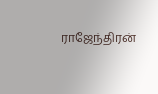ராஜேந்திரன்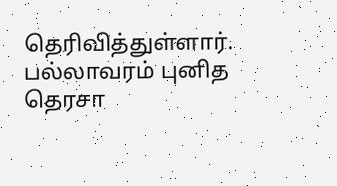தெரிவித்துள்ளார்.
பல்லாவரம் புனித தெரசா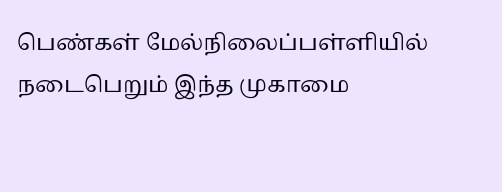பெண்கள் மேல்நிலைப்பள்ளியில் நடைபெறும் இந்த முகாமை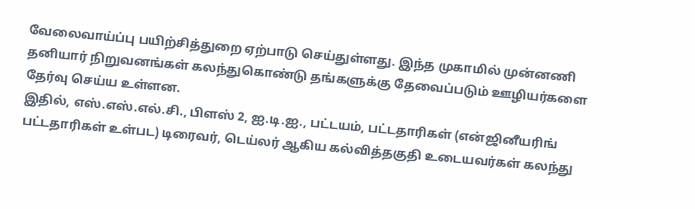வேலைவாய்ப்பு பயிற்சித்துறை ஏற்பாடு செய்துள்ளது. இந்த முகாமில் முன்னணி தனியார் நிறுவனங்கள் கலந்துகொண்டு தங்களுக்கு தேவைப்படும் ஊழியர்களை தேர்வு செய்ய உள்ளன.
இதில், எஸ்.எஸ்.எல்.சி., பிளஸ் 2, ஐ.டி.ஐ., பட்டயம், பட்டதாரிகள் (என்ஜினீயரிங் பட்டதாரிகள் உள்பட) டிரைவர், டெய்லர் ஆகிய கல்வித்தகுதி உடையவர்கள் கலந்து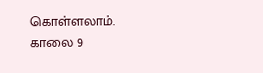கொள்ளலாம்.
காலை 9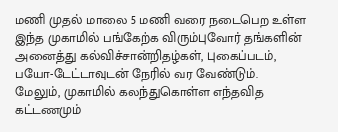மணி முதல் மாலை 5 மணி வரை நடைபெற உள்ள இந்த முகாமில் பங்கேற்க விரும்புவோர் தங்களின் அனைத்து கல்விச்சான்றிதழ்கள், புகைப்படம், பயோ-டேட்டாவுடன் நேரில் வர வேண்டும்.
மேலும், முகாமில் கலந்துகொள்ள எந்தவித கட்டணமும்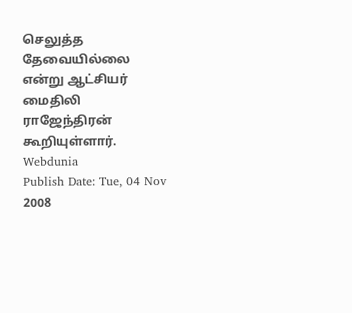செலுத்த தேவையில்லை என்று ஆட்சியர் மைதிலி ராஜேந்திரன் கூறியுள்ளார்.
Webdunia
Publish Date: Tue, 04 Nov 2008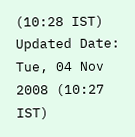(10:28 IST)
Updated Date: Tue, 04 Nov 2008 (10:27 IST)